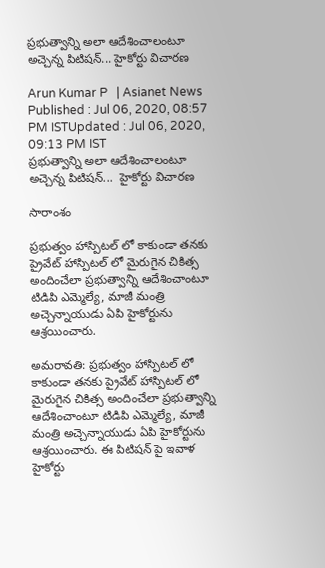ప్రభుత్వాన్ని అలా ఆదేశించాలంటూ అచ్చెన్న పిటిషన్... హైకోర్టు విచారణ

Arun Kumar P   | Asianet News
Published : Jul 06, 2020, 08:57 PM ISTUpdated : Jul 06, 2020, 09:13 PM IST
ప్రభుత్వాన్ని అలా ఆదేశించాలంటూ అచ్చెన్న పిటిషన్...  హైకోర్టు విచారణ

సారాంశం

ప్రభుత్వం హాస్పిటల్ లో కాకుండా తనకు ప్రైవేట్ హాస్పిటల్ లో మైరుగైన చికిత్స అందించేలా ప్రభుత్వాన్ని ఆదేశించాంటూ టిడిపి ఎమ్మెల్యే, మాజీ మంత్రి అచ్చెన్నాయుడు ఏపి హైకోర్టును ఆశ్రయించారు.

అమరావతి: ప్రభుత్వం హాస్పిటల్ లో కాకుండా తనకు ప్రైవేట్ హాస్పిటల్ లో మైరుగైన చికిత్స అందించేలా ప్రభుత్వాన్ని ఆదేశించాంటూ టిడిపి ఎమ్మెల్యే, మాజీ మంత్రి అచ్చెన్నాయుడు ఏపి హైకోర్టును ఆశ్రయించారు. ఈ పిటిషన్ పై ఇవాళ హైకోర్టు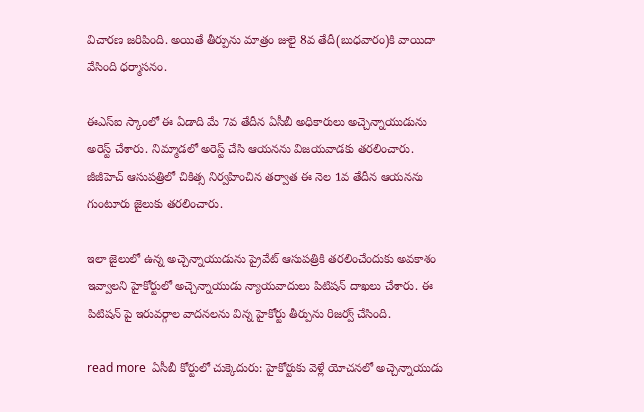విచారణ జరిపింది. అయితే తీర్పును మాత్రం జులై 8వ తేదీ(బుధవారం)కి వాయిదా వేసింది ధర్మాసనం.

ఈఎస్ఐ స్కాంలో ఈ ఏడాది మే 7వ తేదీన ఏసీబీ అధికారులు అచ్చెన్నాయుడును అరెస్ట్ చేశారు. నిమ్మాడలో అరెస్ట్ చేసి ఆయనను విజయవాడకు తరలించారు. జీజీహెచ్ ఆసుపత్రిలో చికిత్స నిర్వహించిన తర్వాత ఈ నెల 1వ తేదీన ఆయనను గుంటూరు జైలుకు తరలించారు.

ఇలా జైలులో ఉన్న అచ్చెన్నాయుడును ప్రైవేట్ ఆసుపత్రికి తరలించేందుకు అవకాశం ఇవ్వాలని హైకోర్టులో అచ్చెన్నాయుడు న్యాయవాదులు పిటిషన్ దాఖలు చేశారు. ఈ పిటిషన్ పై ఇరువర్గాల వాదనలను విన్న హైకోర్టు తీర్పును రిజర్వ్ చేసింది.

read more  ఏసీబీ కోర్టులో చుక్కెదురు: హైకోర్టుకు వెళ్లే యోచనలో అచ్చెన్నాయుడు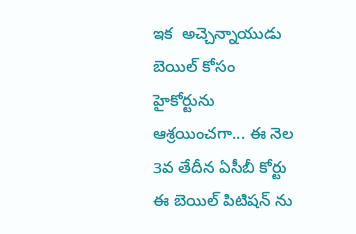ఇక  అచ్చెన్నాయుడు బెయిల్ కోసం హైకోర్టును ఆశ్రయించగా... ఈ నెల 3వ తేదీన ఏసీబీ కోర్టు ఈ బెయిల్ పిటిషన్ ను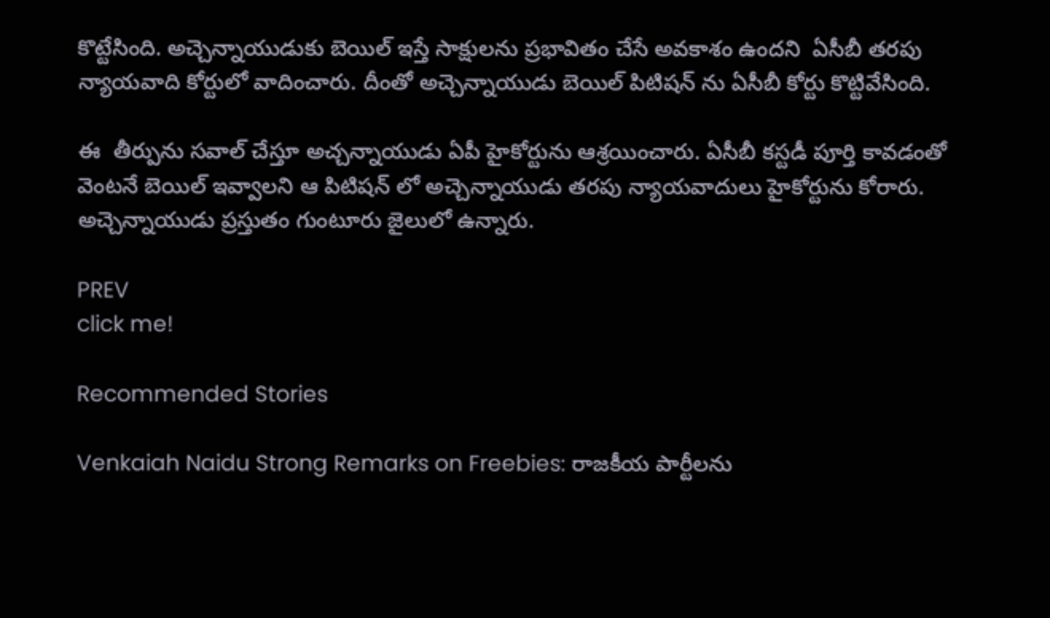కొట్టేసింది. అచ్చెన్నాయుడుకు బెయిల్ ఇస్తే సాక్షులను ప్రభావితం చేసే అవకాశం ఉందని  ఏసీబీ తరపు న్యాయవాది కోర్టులో వాదించారు. దీంతో అచ్చెన్నాయుడు బెయిల్ పిటిషన్ ను ఏసీబీ కోర్టు కొట్టివేసింది.

ఈ  తీర్పును సవాల్ చేస్తూ అచ్చన్నాయుడు ఏపీ హైకోర్టును ఆశ్రయించారు. ఏసీబీ కస్టడీ పూర్తి కావడంతో వెంటనే బెయిల్ ఇవ్వాలని ఆ పిటిషన్ లో అచ్చెన్నాయుడు తరపు న్యాయవాదులు హైకోర్టును కోరారు. అచ్చెన్నాయుడు ప్రస్తుతం గుంటూరు జైలులో ఉన్నారు.

PREV
click me!

Recommended Stories

Venkaiah Naidu Strong Remarks on Freebies: రాజకీయ పార్టీలను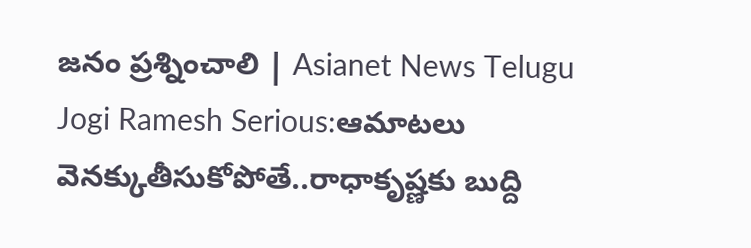జనం ప్రశ్నించాలి | Asianet News Telugu
Jogi Ramesh Serious:ఆమాటలు వెనక్కుతీసుకోపోతే..రాధాకృష్ణకు బుద్ది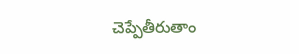చెప్పేతీరుతాం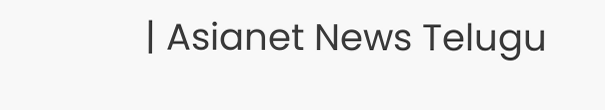| Asianet News Telugu